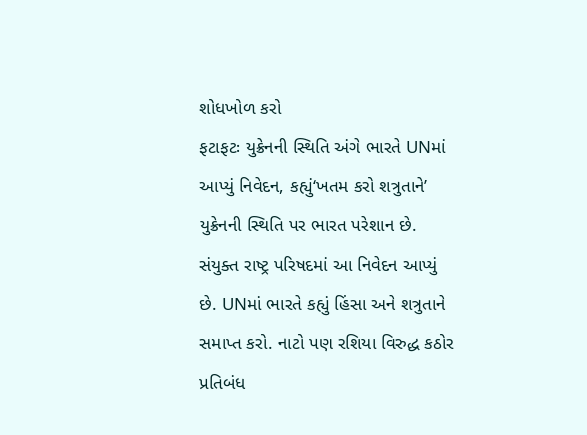શોધખોળ કરો
ફટાફટઃ યુક્રેનની સ્થિતિ અંગે ભારતે UNમાં આપ્યું નિવેદન, કહ્યું‘ખતમ કરો શત્રુતાને’
યુક્રેનની સ્થિતિ પર ભારત પરેશાન છે. સંયુક્ત રાષ્ટ્ર પરિષદમાં આ નિવેદન આપ્યું છે. UNમાં ભારતે કહ્યું હિંસા અને શત્રુતાને સમાપ્ત કરો. નાટો પણ રશિયા વિરુદ્ધ કઠોર પ્રતિબંધ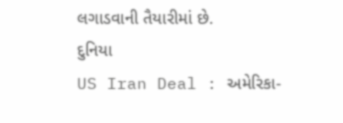લગાડવાની તૈયારીમાં છે.
દુનિયા
US Iran Deal : અમેરિકા-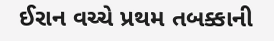ઈરાન વચ્ચે પ્રથમ તબક્કાની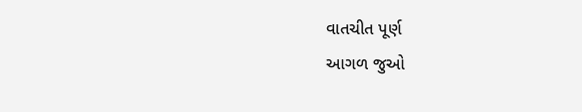વાતચીત પૂર્ણ
આગળ જુઓ